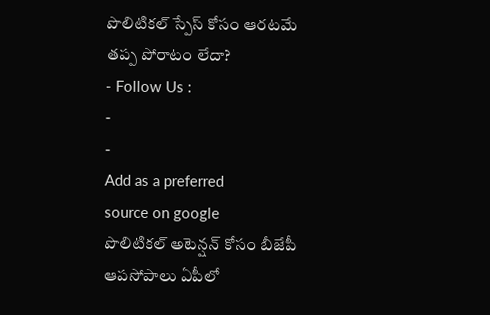పొలిటికల్ స్పేస్ కోసం ఆరటమే తప్ప పోరాటం లేదా?
- Follow Us :
-
-
Add as a preferred
source on google
పొలిటికల్ అటెన్షన్ కోసం బీజేపీ ఆపసోపాలు ఏపీలో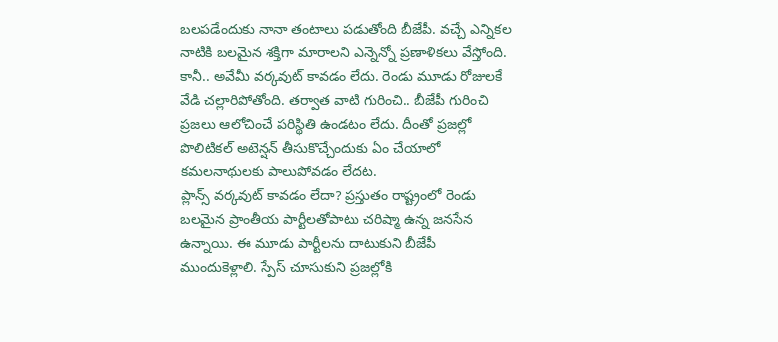బలపడేందుకు నానా తంటాలు పడుతోంది బీజేపీ. వచ్చే ఎన్నికల నాటికి బలమైన శక్తిగా మారాలని ఎన్నెన్నో ప్రణాళికలు వేస్తోంది. కానీ.. అవేమీ వర్కవుట్ కావడం లేదు. రెండు మూడు రోజులకే వేడి చల్లారిపోతోంది. తర్వాత వాటి గురించి.. బీజేపీ గురించి ప్రజలు ఆలోచించే పరిస్థితి ఉండటం లేదు. దీంతో ప్రజల్లో పొలిటికల్ అటెన్షన్ తీసుకొచ్చేందుకు ఏం చేయాలో కమలనాథులకు పాలుపోవడం లేదట.
ప్లాన్స్ వర్కవుట్ కావడం లేదా? ప్రస్తుతం రాష్ట్రంలో రెండు బలమైన ప్రాంతీయ పార్టీలతోపాటు చరిష్మా ఉన్న జనసేన ఉన్నాయి. ఈ మూడు పార్టీలను దాటుకుని బీజేపీ ముందుకెళ్లాలి. స్పేస్ చూసుకుని ప్రజల్లోకి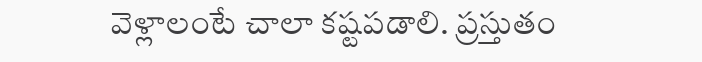వెళ్లాలంటే చాలా కష్టపడాలి. ప్రస్తుతం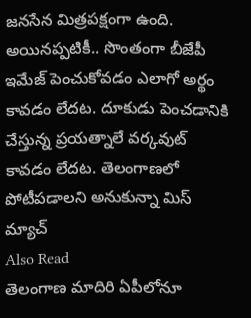జనసేన మిత్రపక్షంగా ఉంది. అయినప్పటికీ.. సొంతంగా బీజేపీ ఇమేజ్ పెంచుకోవడం ఎలాగో అర్థం కావడం లేదట. దూకుడు పెంచడానికి చేస్తున్న ప్రయత్నాలే వర్కవుట్ కావడం లేదట. తెలంగాణలో పోటీపడాలని అనుకున్నా మిస్ మ్యాచ్
Also Read
తెలంగాణ మాదిరి ఏపీలోనూ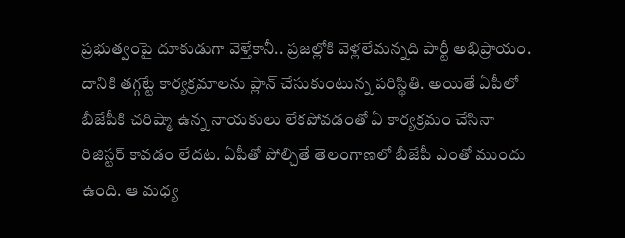ప్రభుత్వంపై దూకుడుగా వెళ్తేకానీ.. ప్రజల్లోకి వెళ్లలేమన్నది పార్టీ అభిప్రాయం. దానికి తగ్గట్టే కార్యక్రమాలను ప్లాన్ చేసుకుంటున్న పరిస్థితి. అయితే ఏపీలో బీజేపీకి చరిష్మా ఉన్న నాయకులు లేకపోవడంతో ఏ కార్యక్రమం చేసినా రిజిస్టర్ కావడం లేదట. ఏపీతో పోల్చితే తెలంగాణలో బీజేపీ ఎంతో ముందు ఉంది. ఆ మధ్య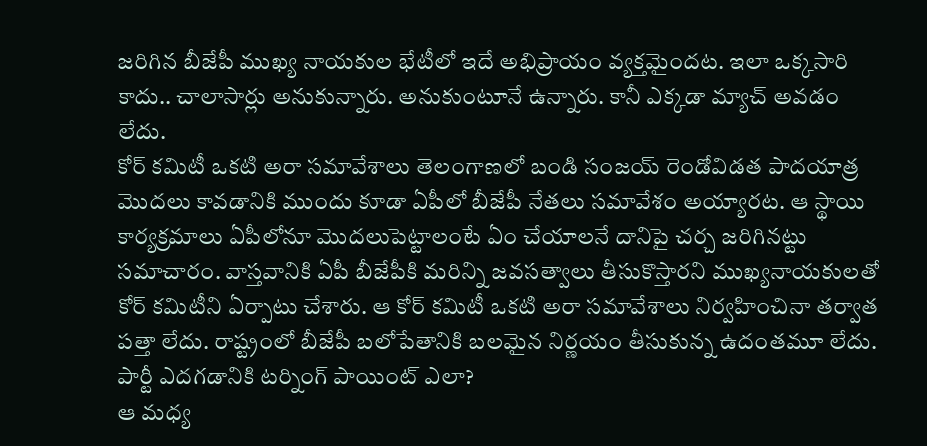జరిగిన బీజేపీ ముఖ్య నాయకుల భేటీలో ఇదే అభిప్రాయం వ్యక్తమైందట. ఇలా ఒక్కసారి కాదు.. చాలాసార్లు అనుకున్నారు. అనుకుంటూనే ఉన్నారు. కానీ ఎక్కడా మ్యాచ్ అవడం లేదు.
కోర్ కమిటీ ఒకటి అరా సమావేశాలు తెలంగాణలో బండి సంజయ్ రెండోవిడత పాదయాత్ర మొదలు కావడానికి ముందు కూడా ఏపీలో బీజేపీ నేతలు సమావేశం అయ్యారట. ఆ స్థాయి కార్యక్రమాలు ఏపీలోనూ మొదలుపెట్టాలంటే ఏం చేయాలనే దానిపై చర్చ జరిగినట్టు సమాచారం. వాస్తవానికి ఏపీ బీజేపీకి మరిన్ని జవసత్వాలు తీసుకొస్తారని ముఖ్యనాయకులతో కోర్ కమిటీని ఏర్పాటు చేశారు. ఆ కోర్ కమిటీ ఒకటి అరా సమావేశాలు నిర్వహించినా తర్వాత పత్తా లేదు. రాష్ట్రంలో బీజేపీ బలోపేతానికి బలమైన నిర్ణయం తీసుకున్న ఉదంతమూ లేదు. పార్టీ ఎదగడానికి టర్నింగ్ పాయింట్ ఎలా?
ఆ మధ్య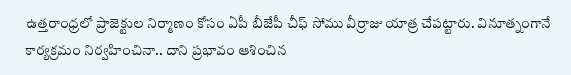ఉత్తరాంధ్రలో ప్రాజెక్టుల నిర్మాణం కోసం ఏపీ బీజేపీ చీఫ్ సోము వీర్రాజు యాత్ర చేపట్టారు. వినూత్నంగానే కార్యక్రమం నిర్వహించినా.. దాని ప్రభావం ఆశించిన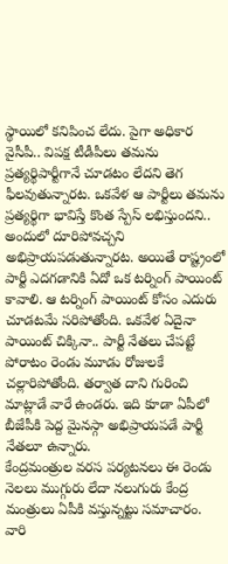స్థాయిలో కనిపించ లేదు. పైగా అధికార వైసీపీ.. విపక్ష టీడీపీలు తమను ప్రత్యర్థిపార్టీగానే చూడటం లేదని తెగ ఫీలవుతున్నారట. ఒకవేళ ఆ పార్టీలు తమను ప్రత్యర్థిగా భావిస్తే కొంత స్పేస్ లభిస్తుందని.. అందులో దూరిపోవచ్చని అభిప్రాయపడుతున్నారట. అయితే రాష్ట్రంలో పార్టీ ఎదగడానికి ఏదో ఒక టర్నింగ్ పాయింట్ కావాలి. ఆ టర్నింగ్ పాయింట్ కోసం ఎదురు చూడటమే సరిపోతోంది. ఒకవేళ ఏదైనా పాయింట్ చిక్కినా.. పార్టీ నేతలు చేపట్టే పోరాటం రెండు మూడు రోజులకే చల్లారిపోతోంది. తర్వాత దాని గురించి మాట్లాడే వారే ఉండరు. ఇది కూడా ఏపీలో బీజేపీకి పెద్ద మైనస్గా అభిప్రాయపడే పార్టీ నేతలూ ఉన్నారు.
కేంద్రమంత్రుల వరస పర్యటనలు ఈ రెండు నెలలు ముగ్గురు లేదా నలుగురు కేంద్ర మంత్రులు ఏపీకి వస్తున్నట్టు సమాచారం. వారి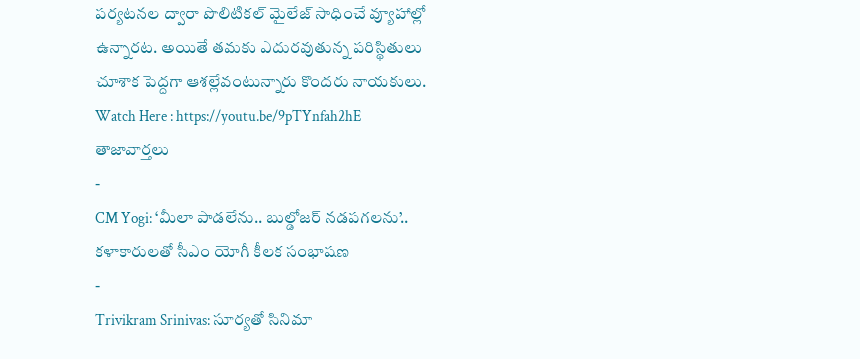పర్యటనల ద్వారా పొలిటికల్ మైలేజ్ సాధించే వ్యూహాల్లో ఉన్నారట. అయితే తమకు ఎదురవుతున్న పరిస్థితులు చూశాక పెద్దగా ఆశల్లేవంటున్నారు కొందరు నాయకులు.
Watch Here : https://youtu.be/9pTYnfah2hE
తాజావార్తలు
-
CM Yogi: ‘మీలా పాడలేను.. బుల్డోజర్ నడపగలను’.. కళాకారులతో సీఎం యోగీ కీలక సంభాషణ
-
Trivikram Srinivas: సూర్యతో సినిమా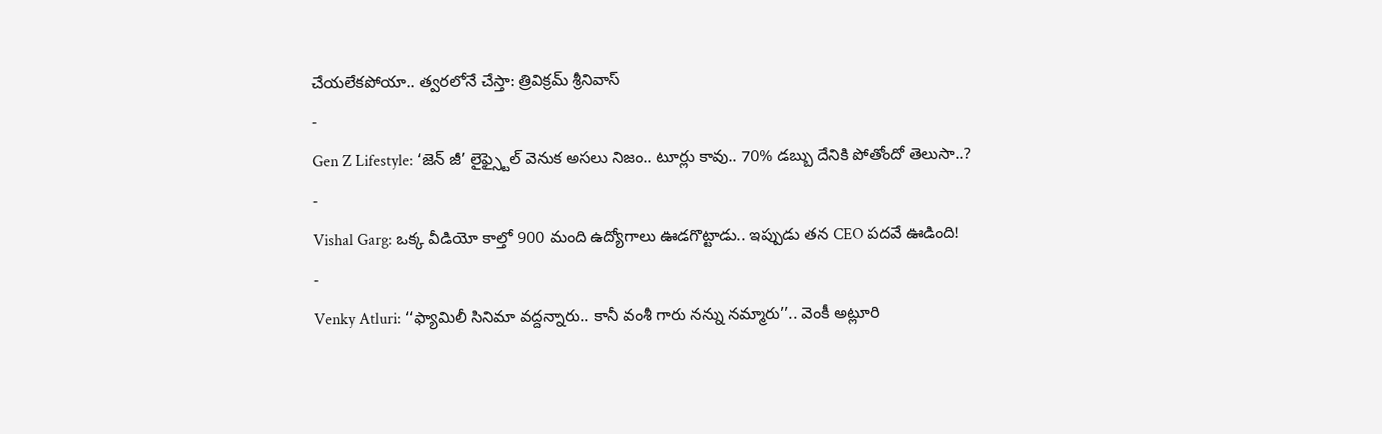చేయలేకపోయా.. త్వరలోనే చేస్తా: త్రివిక్రమ్ శ్రీనివాస్
-
Gen Z Lifestyle: ‘జెన్ జీ’ లైఫ్స్టైల్ వెనుక అసలు నిజం.. టూర్లు కావు.. 70% డబ్బు దేనికి పోతోందో తెలుసా..?
-
Vishal Garg: ఒక్క వీడియో కాల్తో 900 మంది ఉద్యోగాలు ఊడగొట్టాడు.. ఇప్పుడు తన CEO పదవే ఊడింది!
-
Venky Atluri: ‘‘ఫ్యామిలీ సినిమా వద్దన్నారు.. కానీ వంశీ గారు నన్ను నమ్మారు’’.. వెంకీ అట్లూరి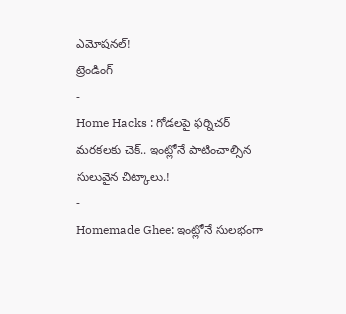ఎమోషనల్!
ట్రెండింగ్
-
Home Hacks : గోడలపై ఫర్నిచర్ మరకలకు చెక్.. ఇంట్లోనే పాటించాల్సిన సులువైన చిట్కాలు.!
-
Homemade Ghee: ఇంట్లోనే సులభంగా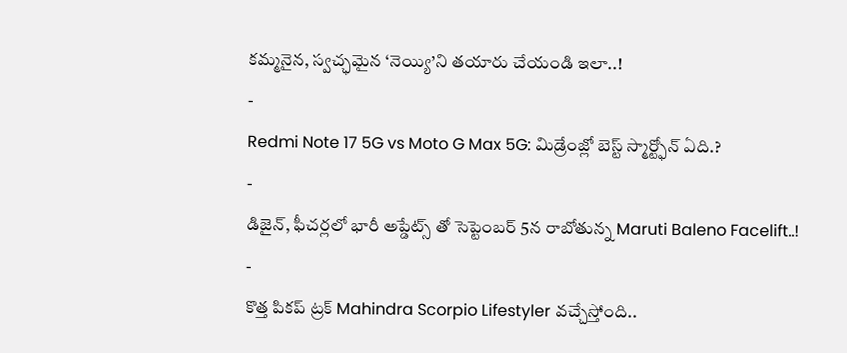కమ్మనైన, స్వచ్ఛమైన ‘నెయ్యి’ని తయారు చేయండి ఇలా..!
-
Redmi Note 17 5G vs Moto G Max 5G: మిడ్రేంజ్లో బెస్ట్ స్మార్ట్ఫోన్ ఏది.?
-
డిజైన్, ఫీచర్లలో భారీ అప్డేట్స్ తో సెప్టెంబర్ 5న రాబోతున్న Maruti Baleno Facelift..!
-
కొత్త పికప్ ట్రక్ Mahindra Scorpio Lifestyler వచ్చేస్తోంది..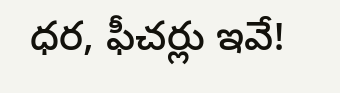ధర, ఫీచర్లు ఇవే!